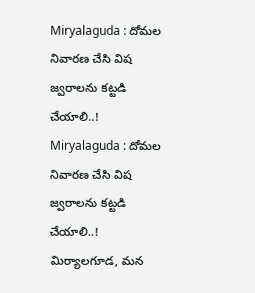Miryalaguda : దోమల నివారణ చేసి విష జ్వరాలను కట్టడి చేయాలి..!
Miryalaguda : దోమల నివారణ చేసి విష జ్వరాలను కట్టడి చేయాలి..!
మిర్యాలగూడ, మన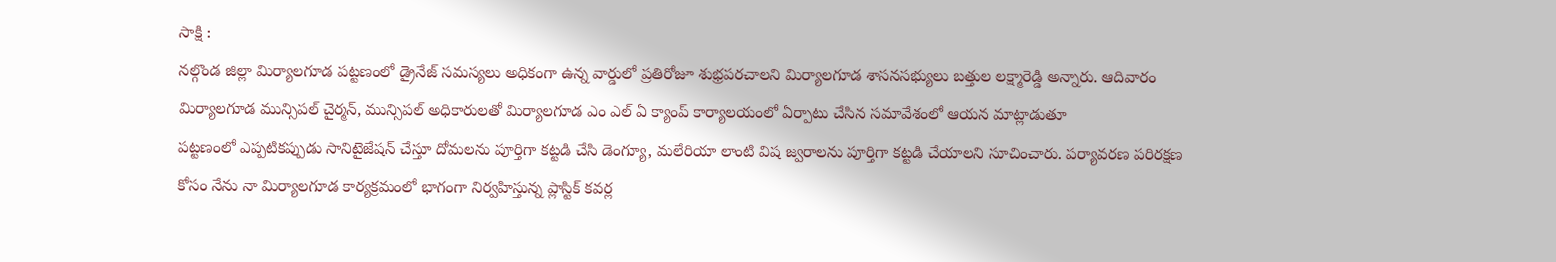సాక్షి :
నల్గొండ జిల్లా మిర్యాలగూడ పట్టణంలో డ్రైనేజ్ సమస్యలు అధికంగా ఉన్న వార్డులో ప్రతిరోజూ శుభ్రపరచాలని మిర్యాలగూడ శాసనసభ్యులు బత్తుల లక్ష్మారెడ్డి అన్నారు. ఆదివారం మిర్యాలగూడ మున్సిపల్ చైర్మన్, మున్సిపల్ అధికారులతో మిర్యాలగూడ ఎం ఎల్ ఏ క్యాంప్ కార్యాలయంలో ఏర్పాటు చేసిన సమావేశంలో ఆయన మాట్లాడుతూ
పట్టణంలో ఎప్పటికప్పుడు సానిటైజేషన్ చేస్తూ దోమలను పూర్తిగా కట్టడి చేసి డెంగ్యూ, మలేరియా లాంటి విష జ్వరాలను పూర్తిగా కట్టడి చేయాలని సూచించారు. పర్యావరణ పరిరక్షణ కోసం నేను నా మిర్యాలగూడ కార్యక్రమంలో భాగంగా నిర్వహిస్తున్న ప్లాస్టిక్ కవర్ల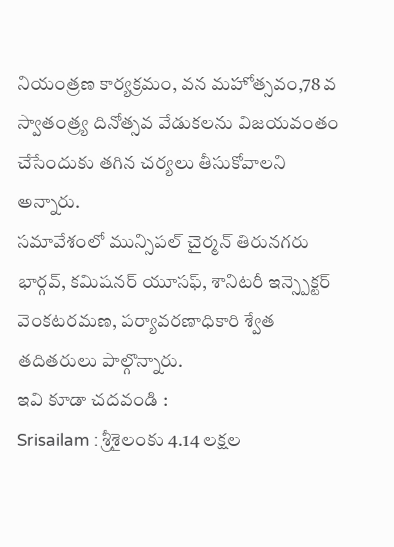నియంత్రణ కార్యక్రమం, వన మహోత్సవం,78 వ స్వాతంత్ర్య దినోత్సవ వేడుకలను విజయవంతం చేసేందుకు తగిన చర్యలు తీసుకోవాలని అన్నారు.
సమావేశంలో మున్సిపల్ చైర్మన్ తిరునగరు భార్గవ్, కమిషనర్ యూసఫ్, శానిటరీ ఇన్స్పెక్టర్ వెంకటరమణ, పర్యావరణాధికారి శ్వేత తదితరులు పాల్గొన్నారు.
ఇవి కూడా చదవండి :
Srisailam : శ్రీశైలంకు 4.14 లక్షల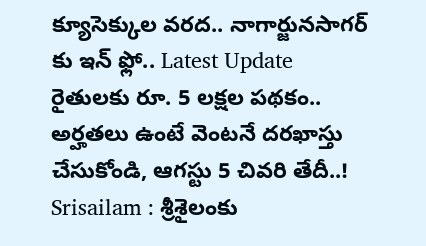క్యూసెక్కుల వరద.. నాగార్జునసాగర్ కు ఇన్ ఫ్లో.. Latest Update
రైతులకు రూ. 5 లక్షల పథకం.. అర్హతలు ఉంటే వెంటనే దరఖాస్తు చేసుకోండి, ఆగస్టు 5 చివరి తేదీ..!
Srisailam : శ్రీశైలంకు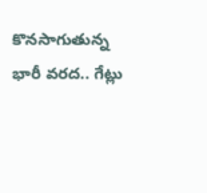కొనసాగుతున్న భారీ వరద.. గేట్లు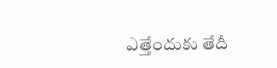ఎత్తేందుకు తేదీ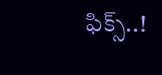ఫిక్స్..!